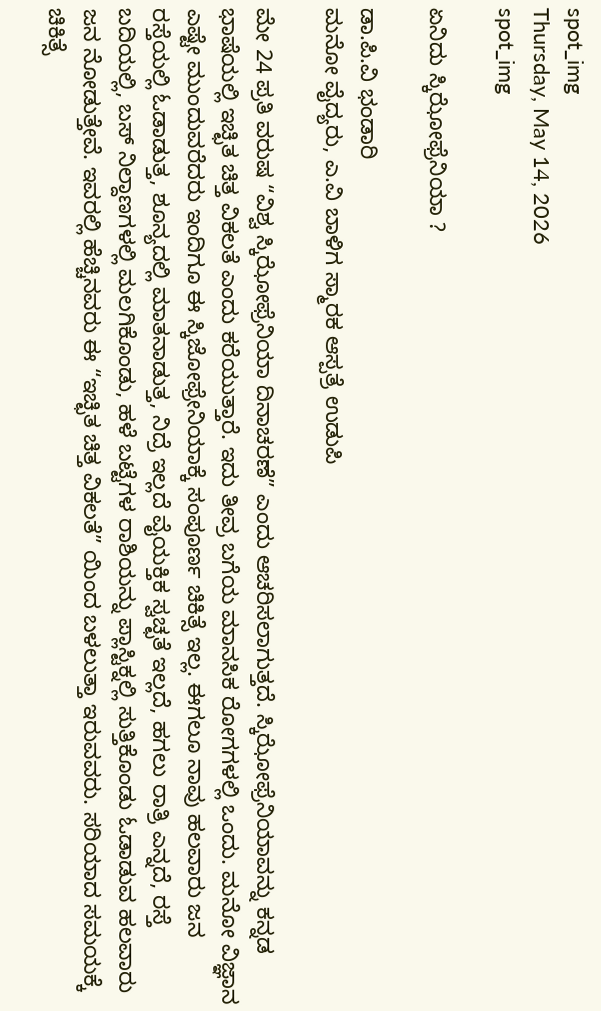spot_img
Thursday, May 14, 2026
spot_img

ಏನಿದು ಸ್ಕಿಝೋಫ್ರೆನಿಯಾ ?

ಡಾ.ಪಿ.ವಿ ಭಂಡಾರಿ
ಮನೋ ವೈದ್ಯರು, ಎ.ವಿ ಬಾಳಿಗ ಸ್ಮಾರಕ ಆಸ್ಪತ್ರೆ ಉಡುಪಿ

ಮೇ 24 ಪ್ರತಿ ವರುಷ “ವಿಶ್ವ ಸ್ಕಿಝೋಫ್ರೆನಿಯಾ ದಿನಾಚರಣೆ” ಎಂದು ಆಚರಿಸಲಾಗುತ್ತದೆ. ಸ್ಕಿಝೋಫ್ರೆನಿಯಾವನ್ನು ಕನ್ನಡ ಭಾಷೆಯಲ್ಲಿ ಇಚ್ಛಿತ ಚಿತ್ತ ವಿಕಲತೆ ಎಂದು ಕರೆಯುತ್ತಾರೆ. ಇದು ತೀವ್ರ ಬಗೆಯ ಮಾನಸಿಕ ರೋಗಗಳಲ್ಲಿ ಒಂದು. ಮನೋ ವಿಜ್ಞಾನ ಎಷ್ಟೇ ಮುಂದುವರೆದರು ಇಂದಿಗೂ ಈ ಸ್ಕಿಜೋಫ್ರೇನಿಯಾಕ್ಕೆ ಸಂಪೂರ್ಣ ಚಿಕಿತ್ಸೆ ಇಲ್ಲ. ಈಗಲೂ ನಾವು ಹಲವಾರು ಜನ ರಸ್ತೆಯಲ್ಲಿ ಓಡಾಡುತ್ತ, ಶೂನ್ಯದಲ್ಲಿ ಮಾತನಾಡುತ್ತ, ನಿದ್ರೆ ಇಲ್ಲದೆ ವೈಯಕ್ತಿಕ ಸ್ವಚ್ಛತೆ ಇಲ್ಲದೆ, ಹಗಲು ರಾತ್ರಿ ಎನ್ನದೆ, ರಸ್ತೆ ಬದಿಯಲ್ಲಿ, ಬಸ್ ನಿಲ್ದಾಣಗಳಲ್ಲಿ ಮಲಗಿಕೊಂಡು, ಹಳೆ ಬಟ್ಟೆಗಳ ರಾಶಿಯನ್ನು ಪ್ಲಾಸ್ಟಿಕ್ನಲ್ಲಿ ಸುತ್ತಿಕೊಂಡು ಓಡಾಡುವ ಹಲವಾರು ಜನ ನೋಡುತ್ತೇವೆ. ಇವರಲ್ಲಿ ಹೆಚ್ಚಿನವರು ಈ “ಇಚ್ಛಿತ ಚಿತ್ತ ವಿಕಲತೆ” ಯಿಂದ ಬಳಲುತ್ತಾ ಇರುವವರು. ಸರಿಯಾದ ಸಮಯಕ್ಕೆ ಚಿಕಿತ್ಸೆ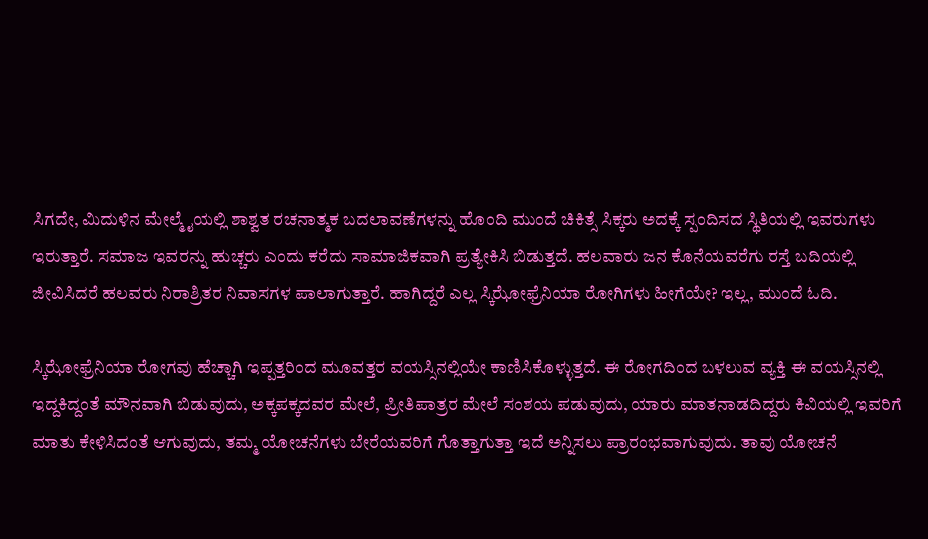ಸಿಗದೇ, ಮಿದುಳಿನ ಮೇಲ್ಮೈಯಲ್ಲಿ ಶಾಶ್ವತ ರಚನಾತ್ಮಕ ಬದಲಾವಣೆಗಳನ್ನು ಹೊಂದಿ ಮುಂದೆ ಚಿಕಿತ್ಸೆ ಸಿಕ್ಕರು ಅದಕ್ಕೆ ಸ್ಪಂದಿಸದ ಸ್ಥಿತಿಯಲ್ಲಿ ಇವರುಗಳು ಇರುತ್ತಾರೆ. ಸಮಾಜ ಇವರನ್ನು ಹುಚ್ಚರು ಎಂದು ಕರೆದು ಸಾಮಾಜಿಕವಾಗಿ ಪ್ರತ್ಯೇಕಿಸಿ ಬಿಡುತ್ತದೆ. ಹಲವಾರು ಜನ ಕೊನೆಯವರೆಗು ರಸ್ತೆ ಬದಿಯಲ್ಲಿ ಜೀವಿಸಿದರೆ ಹಲವರು ನಿರಾಶ್ರಿತರ ನಿವಾಸಗಳ ಪಾಲಾಗುತ್ತಾರೆ. ಹಾಗಿದ್ದರೆ ಎಲ್ಲ ಸ್ಕಿಝೋಫ್ರೆನಿಯಾ ರೋಗಿಗಳು ಹೀಗೆಯೇ? ಇಲ್ಲ, ಮುಂದೆ ಓದಿ.

ಸ್ಕಿಝೋಫ್ರೆನಿಯಾ ರೋಗವು ಹೆಚ್ಚಾಗಿ ಇಪ್ಪತ್ತರಿಂದ ಮೂವತ್ತರ ವಯಸ್ಸಿನಲ್ಲಿಯೇ ಕಾಣಿಸಿಕೊಳ್ಳುತ್ತದೆ. ಈ ರೋಗದಿಂದ ಬಳಲುವ ವ್ಯಕ್ತಿ ಈ ವಯಸ್ಸಿನಲ್ಲಿ ಇದ್ದಕಿದ್ದಂತೆ ಮೌನವಾಗಿ ಬಿಡುವುದು, ಅಕ್ಕಪಕ್ಕದವರ ಮೇಲೆ, ಪ್ರೀತಿಪಾತ್ರರ ಮೇಲೆ ಸಂಶಯ ಪಡುವುದು, ಯಾರು ಮಾತನಾಡದಿದ್ದರು ಕಿವಿಯಲ್ಲಿ ಇವರಿಗೆ ಮಾತು ಕೇಳಿಸಿದಂತೆ ಆಗುವುದು, ತಮ್ಮ ಯೋಚನೆಗಳು ಬೇರೆಯವರಿಗೆ ಗೊತ್ತಾಗುತ್ತಾ ಇದೆ ಅನ್ನಿಸಲು ಪ್ರಾರಂಭವಾಗುವುದು. ತಾವು ಯೋಚನೆ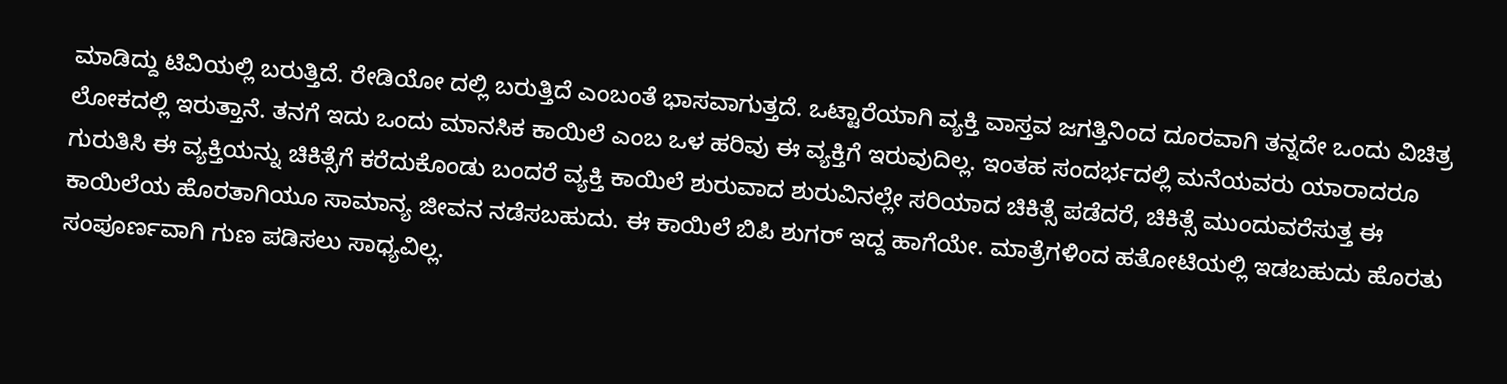ಮಾಡಿದ್ದು ಟಿವಿಯಲ್ಲಿ ಬರುತ್ತಿದೆ. ರೇಡಿಯೋ ದಲ್ಲಿ ಬರುತ್ತಿದೆ ಎಂಬಂತೆ ಭಾಸವಾಗುತ್ತದೆ. ಒಟ್ಟಾರೆಯಾಗಿ ವ್ಯಕ್ತಿ ವಾಸ್ತವ ಜಗತ್ತಿನಿಂದ ದೂರವಾಗಿ ತನ್ನದೇ ಒಂದು ವಿಚಿತ್ರ ಲೋಕದಲ್ಲಿ ಇರುತ್ತಾನೆ. ತನಗೆ ಇದು ಒಂದು ಮಾನಸಿಕ ಕಾಯಿಲೆ ಎಂಬ ಒಳ ಹರಿವು ಈ ವ್ಯಕ್ತಿಗೆ ಇರುವುದಿಲ್ಲ. ಇಂತಹ ಸಂದರ್ಭದಲ್ಲಿ ಮನೆಯವರು ಯಾರಾದರೂ ಗುರುತಿಸಿ ಈ ವ್ಯಕ್ತಿಯನ್ನು ಚಿಕಿತ್ಸೆಗೆ ಕರೆದುಕೊಂಡು ಬಂದರೆ ವ್ಯಕ್ತಿ ಕಾಯಿಲೆ ಶುರುವಾದ ಶುರುವಿನಲ್ಲೇ ಸರಿಯಾದ ಚಿಕಿತ್ಸೆ ಪಡೆದರೆ, ಚಿಕಿತ್ಸೆ ಮುಂದುವರೆಸುತ್ತ ಈ ಕಾಯಿಲೆಯ ಹೊರತಾಗಿಯೂ ಸಾಮಾನ್ಯ ಜೀವನ ನಡೆಸಬಹುದು. ಈ ಕಾಯಿಲೆ ಬಿಪಿ ಶುಗರ್ ಇದ್ದ ಹಾಗೆಯೇ. ಮಾತ್ರೆಗಳಿಂದ ಹತೋಟಿಯಲ್ಲಿ ಇಡಬಹುದು ಹೊರತು ಸಂಪೂರ್ಣವಾಗಿ ಗುಣ ಪಡಿಸಲು ಸಾಧ್ಯವಿಲ್ಲ.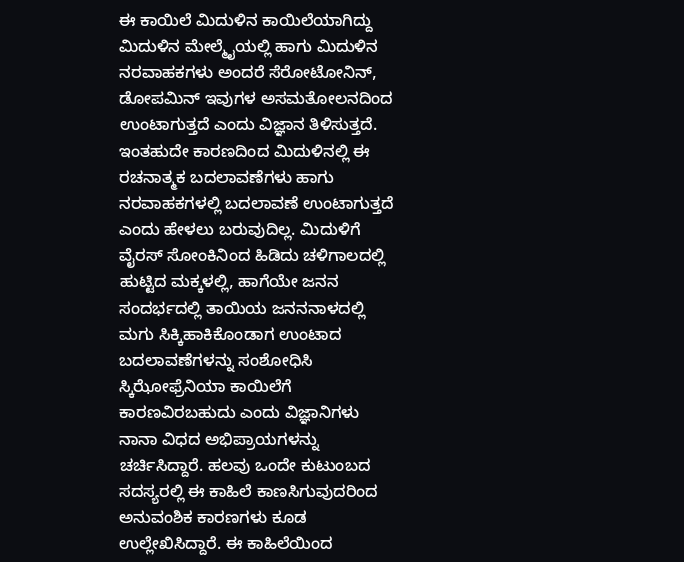ಈ ಕಾಯಿಲೆ ಮಿದುಳಿನ ಕಾಯಿಲೆಯಾಗಿದ್ದು ಮಿದುಳಿನ ಮೇಲ್ಮೈಯಲ್ಲಿ ಹಾಗು ಮಿದುಳಿನ ನರವಾಹಕಗಳು ಅಂದರೆ ಸೆರೋಟೋನಿನ್, ಡೋಪಮಿನ್ ಇವುಗಳ ಅಸಮತೋಲನದಿಂದ ಉಂಟಾಗುತ್ತದೆ ಎಂದು ವಿಜ್ಞಾನ ತಿಳಿಸುತ್ತದೆ. ಇಂತಹುದೇ ಕಾರಣದಿಂದ ಮಿದುಳಿನಲ್ಲಿ ಈ ರಚನಾತ್ಮಕ ಬದಲಾವಣೆಗಳು ಹಾಗು ನರವಾಹಕಗಳಲ್ಲಿ ಬದಲಾವಣೆ ಉಂಟಾಗುತ್ತದೆ ಎಂದು ಹೇಳಲು ಬರುವುದಿಲ್ಲ. ಮಿದುಳಿಗೆ ವೈರಸ್ ಸೋಂಕಿನಿಂದ ಹಿಡಿದು ಚಳಿಗಾಲದಲ್ಲಿ ಹುಟ್ಟಿದ ಮಕ್ಕಳಲ್ಲಿ, ಹಾಗೆಯೇ ಜನನ ಸಂದರ್ಭದಲ್ಲಿ ತಾಯಿಯ ಜನನನಾಳದಲ್ಲಿ ಮಗು ಸಿಕ್ಕಿಹಾಕಿಕೊಂಡಾಗ ಉಂಟಾದ ಬದಲಾವಣೆಗಳನ್ನು ಸಂಶೋಧಿಸಿ ಸ್ಕಿಝೋಫ್ರೆನಿಯಾ ಕಾಯಿಲೆಗೆ ಕಾರಣವಿರಬಹುದು ಎಂದು ವಿಜ್ಞಾನಿಗಳು ನಾನಾ ವಿಧದ ಅಭಿಪ್ರಾಯಗಳನ್ನು ಚರ್ಚಿಸಿದ್ದಾರೆ. ಹಲವು ಒಂದೇ ಕುಟುಂಬದ ಸದಸ್ಯರಲ್ಲಿ ಈ ಕಾಹಿಲೆ ಕಾಣಸಿಗುವುದರಿಂದ ಅನುವಂಶಿಕ ಕಾರಣಗಳು ಕೂಡ ಉಲ್ಲೇಖಿಸಿದ್ದಾರೆ. ಈ ಕಾಹಿಲೆಯಿಂದ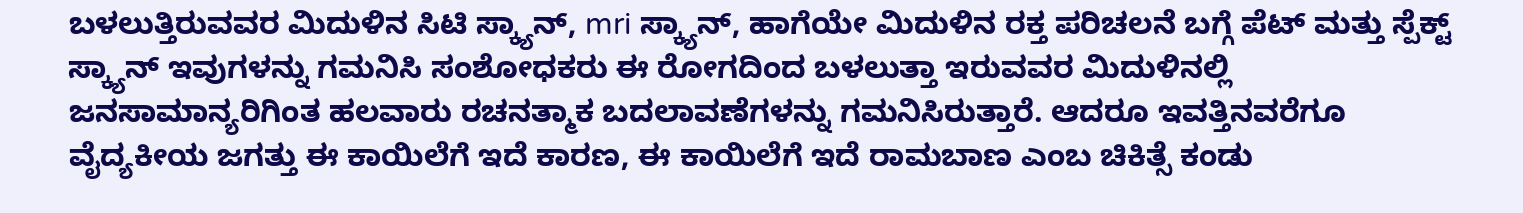ಬಳಲುತ್ತಿರುವವರ ಮಿದುಳಿನ ಸಿಟಿ ಸ್ಕ್ಯಾನ್, mri ಸ್ಕ್ಯಾನ್, ಹಾಗೆಯೇ ಮಿದುಳಿನ ರಕ್ತ ಪರಿಚಲನೆ ಬಗ್ಗೆ ಪೆಟ್ ಮತ್ತು ಸ್ಪೆಕ್ಟ್ ಸ್ಕ್ಯಾನ್ ಇವುಗಳನ್ನು ಗಮನಿಸಿ ಸಂಶೋಧಕರು ಈ ರೋಗದಿಂದ ಬಳಲುತ್ತಾ ಇರುವವರ ಮಿದುಳಿನಲ್ಲಿ ಜನಸಾಮಾನ್ಯರಿಗಿಂತ ಹಲವಾರು ರಚನತ್ಮಾಕ ಬದಲಾವಣೆಗಳನ್ನು ಗಮನಿಸಿರುತ್ತಾರೆ. ಆದರೂ ಇವತ್ತಿನವರೆಗೂ ವೈದ್ಯಕೀಯ ಜಗತ್ತು ಈ ಕಾಯಿಲೆಗೆ ಇದೆ ಕಾರಣ, ಈ ಕಾಯಿಲೆಗೆ ಇದೆ ರಾಮಬಾಣ ಎಂಬ ಚಿಕಿತ್ಸೆ ಕಂಡು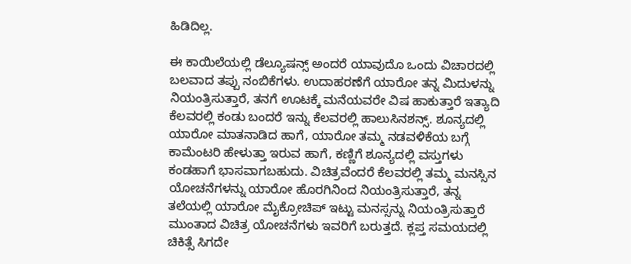ಹಿಡಿದಿಲ್ಲ.

ಈ ಕಾಯಿಲೆಯಲ್ಲಿ ಡೆಲ್ಯೂಷನ್ಸ್ ಅಂದರೆ ಯಾವುದೊ ಒಂದು ವಿಚಾರದಲ್ಲಿ ಬಲವಾದ ತಪ್ಪು ನಂಬಿಕೆಗಳು. ಉದಾಹರಣೆಗೆ ಯಾರೋ ತನ್ನ ಮಿದುಳನ್ನು ನಿಯಂತ್ರಿಸುತ್ತಾರೆ, ತನಗೆ ಊಟಕ್ಕೆ ಮನೆಯವರೇ ವಿಷ ಹಾಕುತ್ತಾರೆ ಇತ್ಯಾದಿ ಕೆಲವರಲ್ಲಿ ಕಂಡು ಬಂದರೆ ಇನ್ನು ಕೆಲವರಲ್ಲಿ ಹಾಲುಸಿನಶನ್ಸ್. ಶೂನ್ಯದಲ್ಲಿ ಯಾರೋ ಮಾತನಾಡಿದ ಹಾಗೆ, ಯಾರೋ ತಮ್ಮ ನಡವಳಿಕೆಯ ಬಗ್ಗೆ ಕಾಮೆಂಟರಿ ಹೇಳುತ್ತಾ ಇರುವ ಹಾಗೆ, ಕಣ್ಣಿಗೆ ಶೂನ್ಯದಲ್ಲಿ ವಸ್ತುಗಳು ಕಂಡಹಾಗೆ ಭಾಸವಾಗಬಹುದು. ವಿಚಿತ್ರವೆಂದರೆ ಕೆಲವರಲ್ಲಿ ತಮ್ಮ ಮನಸ್ಸಿನ ಯೋಚನೆಗಳನ್ನು ಯಾರೋ ಹೊರಗಿನಿಂದ ನಿಯಂತ್ರಿಸುತ್ತಾರೆ, ತನ್ನ ತಲೆಯಲ್ಲಿ ಯಾರೋ ಮೈಕ್ರೋಚಿಪ್ ಇಟ್ಟು ಮನಸ್ಸನ್ನು ನಿಯಂತ್ರಿಸುತ್ತಾರೆ ಮುಂತಾದ ವಿಚಿತ್ರ ಯೋಚನೆಗಳು ಇವರಿಗೆ ಬರುತ್ತದೆ. ಕ್ಲಪ್ತ ಸಮಯದಲ್ಲಿ ಚಿಕಿತ್ಸೆ ಸಿಗದೇ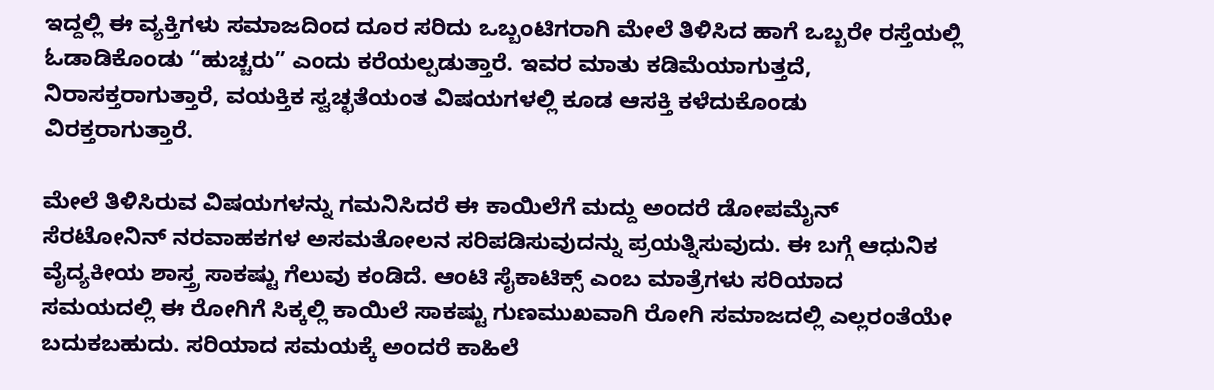ಇದ್ದಲ್ಲಿ ಈ ವ್ಯಕ್ತಿಗಳು ಸಮಾಜದಿಂದ ದೂರ ಸರಿದು ಒಬ್ಬಂಟಿಗರಾಗಿ ಮೇಲೆ ತಿಳಿಸಿದ ಹಾಗೆ ಒಬ್ಬರೇ ರಸ್ತೆಯಲ್ಲಿ ಓಡಾಡಿಕೊಂಡು “ಹುಚ್ಚರು” ಎಂದು ಕರೆಯಲ್ಪಡುತ್ತಾರೆ. ಇವರ ಮಾತು ಕಡಿಮೆಯಾಗುತ್ತದೆ, ನಿರಾಸಕ್ತರಾಗುತ್ತಾರೆ, ವಯಕ್ತಿಕ ಸ್ವಚ್ಛತೆಯಂತ ವಿಷಯಗಳಲ್ಲಿ ಕೂಡ ಆಸಕ್ತಿ ಕಳೆದುಕೊಂಡು ವಿರಕ್ತರಾಗುತ್ತಾರೆ.

ಮೇಲೆ ತಿಳಿಸಿರುವ ವಿಷಯಗಳನ್ನು ಗಮನಿಸಿದರೆ ಈ ಕಾಯಿಲೆಗೆ ಮದ್ದು ಅಂದರೆ ಡೋಪಮೈನ್ ಸೆರಟೋನಿನ್ ನರವಾಹಕಗಳ ಅಸಮತೋಲನ ಸರಿಪಡಿಸುವುದನ್ನು ಪ್ರಯತ್ನಿಸುವುದು. ಈ ಬಗ್ಗೆ ಆಧುನಿಕ ವೈದ್ಯಕೀಯ ಶಾಸ್ತ್ರ ಸಾಕಷ್ಟು ಗೆಲುವು ಕಂಡಿದೆ. ಆಂಟಿ ಸೈಕಾಟಿಕ್ಸ್ ಎಂಬ ಮಾತ್ರೆಗಳು ಸರಿಯಾದ ಸಮಯದಲ್ಲಿ ಈ ರೋಗಿಗೆ ಸಿಕ್ಕಲ್ಲಿ ಕಾಯಿಲೆ ಸಾಕಷ್ಟು ಗುಣಮುಖವಾಗಿ ರೋಗಿ ಸಮಾಜದಲ್ಲಿ ಎಲ್ಲರಂತೆಯೇ ಬದುಕಬಹುದು. ಸರಿಯಾದ ಸಮಯಕ್ಕೆ ಅಂದರೆ ಕಾಹಿಲೆ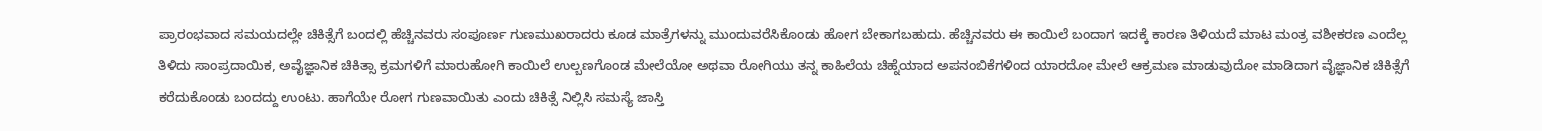ಪ್ರಾರಂಭವಾದ ಸಮಯದಲ್ಲೇ ಚಿಕಿತ್ಸೆಗೆ ಬಂದಲ್ಲಿ ಹೆಚ್ಚಿನವರು ಸಂಪೂರ್ಣ ಗುಣಮುಖರಾದರು ಕೂಡ ಮಾತ್ರೆಗಳನ್ನು ಮುಂದುವರೆಸಿಕೊಂಡು ಹೋಗ ಬೇಕಾಗಬಹುದು. ಹೆಚ್ಚಿನವರು ಈ ಕಾಯಿಲೆ ಬಂದಾಗ ಇದಕ್ಕೆ ಕಾರಣ ತಿಳಿಯದೆ ಮಾಟ ಮಂತ್ರ ವಶೀಕರಣ ಎಂದೆಲ್ಲ ತಿಳಿದು ಸಾಂಪ್ರದಾಯಿಕ, ಅವೈಜ್ಞಾನಿಕ ಚಿಕಿತ್ಸಾ ಕ್ರಮಗಳಿಗೆ ಮಾರುಹೋಗಿ ಕಾಯಿಲೆ ಉಲ್ಬಣಗೊಂಡ ಮೇಲೆಯೋ ಅಥವಾ ರೋಗಿಯು ತನ್ನ ಕಾಹಿಲೆಯ ಚಿಹ್ನೆಯಾದ ಅಪನಂಬಿಕೆಗಳಿಂದ ಯಾರದೋ ಮೇಲೆ ಆಕ್ರಮಣ ಮಾಡುವುದೋ ಮಾಡಿದಾಗ ವೈಜ್ಞಾನಿಕ ಚಿಕಿತ್ಸೆಗೆ ಕರೆದುಕೊಂಡು ಬಂದದ್ದು ಉಂಟು. ಹಾಗೆಯೇ ರೋಗ ಗುಣವಾಯಿತು ಎಂದು ಚಿಕಿತ್ಸೆ ನಿಲ್ಲಿಸಿ ಸಮಸ್ಯೆ ಜಾಸ್ತಿ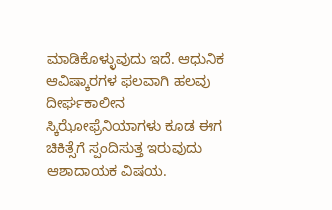ಮಾಡಿಕೊಳ್ಳುವುದು ಇದೆ. ಆಧುನಿಕ ಆವಿಷ್ಕಾರಗಳ ಫಲವಾಗಿ ಹಲವು ದೀರ್ಘಕಾಲೀನ ಸ್ಕಿಝೋಫ್ರೆನಿಯಾಗಳು ಕೂಡ ಈಗ ಚಿಕಿತ್ಸೆಗೆ ಸ್ಪಂದಿಸುತ್ತ ಇರುವುದು ಆಶಾದಾಯಕ ವಿಷಯ.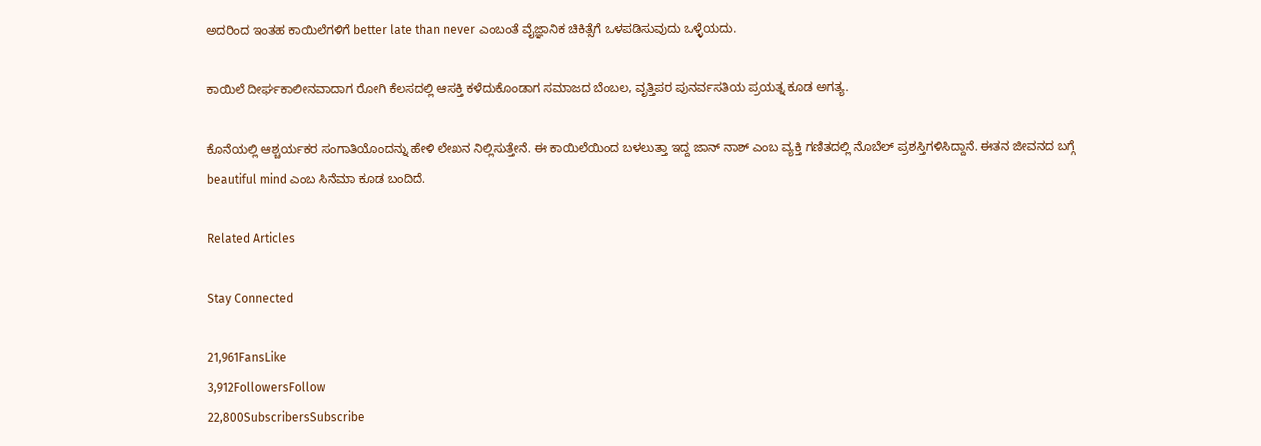ಅದರಿಂದ ಇಂತಹ ಕಾಯಿಲೆಗಳಿಗೆ better late than never ಎಂಬಂತೆ ವೈಜ್ಞಾನಿಕ ಚಿಕಿತ್ಸೆಗೆ ಒಳಪಡಿಸುವುದು ಒಳ್ಳೆಯದು.

ಕಾಯಿಲೆ ದೀರ್ಘಕಾಲೀನವಾದಾಗ ರೋಗಿ ಕೆಲಸದಲ್ಲಿ ಆಸಕ್ತಿ ಕಳೆದುಕೊಂಡಾಗ ಸಮಾಜದ ಬೆಂಬಲ, ವೃತ್ತಿಪರ ಪುನರ್ವಸತಿಯ ಪ್ರಯತ್ನ ಕೂಡ ಅಗತ್ಯ.

ಕೊನೆಯಲ್ಲಿ ಆಶ್ಚರ್ಯಕರ ಸಂಗಾತಿಯೊಂದನ್ನು ಹೇಳಿ ಲೇಖನ ನಿಲ್ಲಿಸುತ್ತೇನೆ. ಈ ಕಾಯಿಲೆಯಿಂದ ಬಳಲುತ್ತಾ ಇದ್ದ ಜಾನ್ ನಾಶ್ ಎಂಬ ವ್ಯಕ್ತಿ ಗಣಿತದಲ್ಲಿ ನೊಬೆಲ್ ಪ್ರಶಸ್ತಿಗಳಿಸಿದ್ದಾನೆ. ಈತನ ಜೀವನದ ಬಗ್ಗೆ beautiful mind ಎಂಬ ಸಿನೆಮಾ ಕೂಡ ಬಂದಿದೆ.

Related Articles

Stay Connected

21,961FansLike
3,912FollowersFollow
22,800SubscribersSubscribe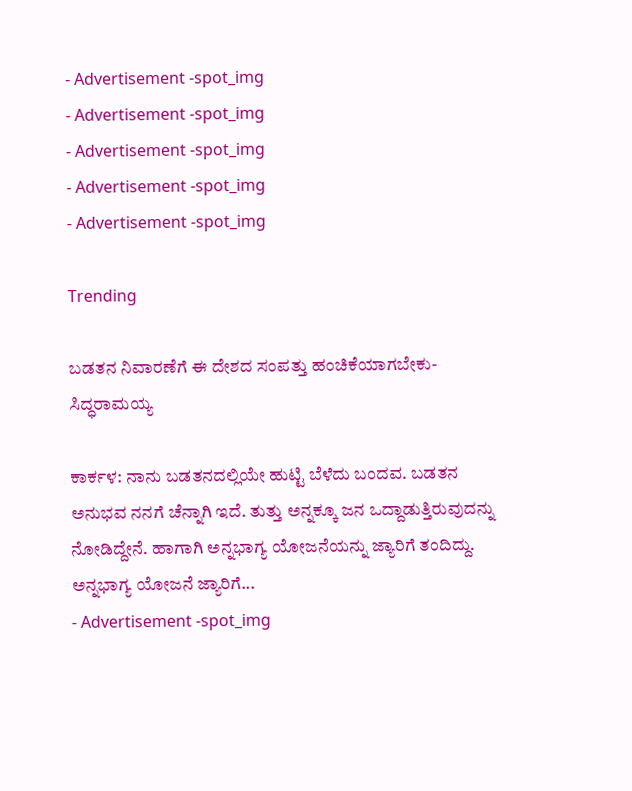- Advertisement -spot_img
- Advertisement -spot_img
- Advertisement -spot_img
- Advertisement -spot_img
- Advertisement -spot_img

Trending

ಬಡತನ ನಿವಾರಣೆಗೆ ಈ ದೇಶದ ಸಂಪತ್ತು ಹಂಚಿಕೆಯಾಗಬೇಕು-ಸಿದ್ಧರಾಮಯ್ಯ

ಕಾರ್ಕಳ: ನಾನು ಬಡತನದಲ್ಲಿಯೇ ಹುಟ್ಟಿ ಬೆಳೆದು ಬಂದವ. ಬಡತನ ಅನುಭವ ನನಗೆ ಚೆನ್ನಾಗಿ ಇದೆ. ತುತ್ತು ಅನ್ನಕ್ಕೂ ಜನ ಒದ್ದಾಡುತ್ತಿರುವುದನ್ನು ನೋಡಿದ್ದೇನೆ. ಹಾಗಾಗಿ ಅನ್ನಭಾಗ್ಯ ಯೋಜನೆಯನ್ನು ಜ್ಯಾರಿಗೆ ತಂದಿದ್ದು. ಅನ್ನಭಾಗ್ಯ ಯೋಜನೆ ಜ್ಯಾರಿಗೆ...
- Advertisement -spot_img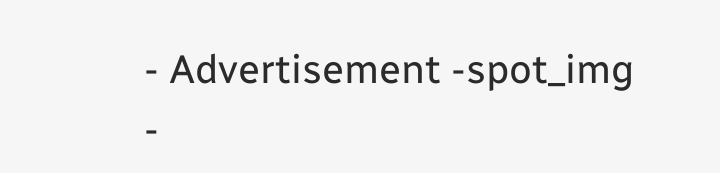- Advertisement -spot_img
-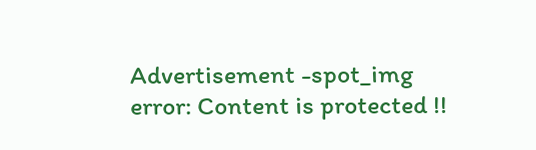Advertisement -spot_img
error: Content is protected !!